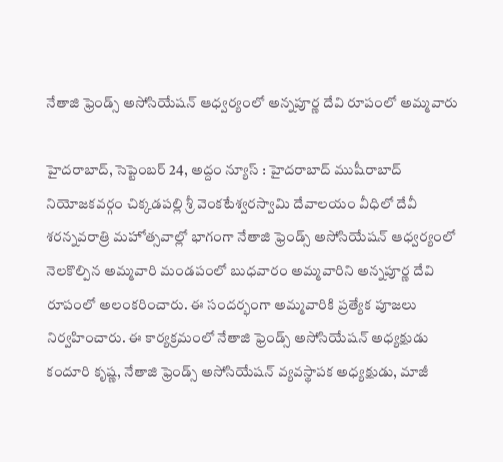నేతాజి ఫ్రెండ్స్ అసోసియేషన్ ఆధ్వర్యంలో అన్నపూర్ణ దేవి రూపంలో అమ్మవారు

హైదరాబాద్, సెప్టెంబర్ 24, అద్దం న్యూస్ : హైదరాబాద్ ముషీరాబాద్ నియోజకవర్గం చిక్కడపల్లి శ్రీ వెంకటేశ్వరస్వామి దేవాలయం వీధిలో దేవీ శరన్నవరాత్రి మహోత్సవాల్లో భాగంగా నేతాజి ఫ్రెండ్స్ అసోసియేషన్ ఆధ్వర్యంలో నెలకొల్పిన అమ్మవారి మండపంలో బుధవారం అమ్మవారిని అన్నపూర్ణ దేవి రూపంలో అలంకరించారు. ఈ సందర్భంగా అమ్మవారికి ప్రత్యేక పూజలు నిర్వహించారు. ఈ కార్యక్రమంలో నేతాజి ఫ్రెండ్స్ అసోసియేషన్ అధ్యక్షుడు కందూరి కృష్ణ, నేతాజి ఫ్రెండ్స్ అసోసియేషన్ వ్యవస్థాపక అధ్యక్షుడు, మాజీ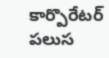కార్పొరేటర్ పలుస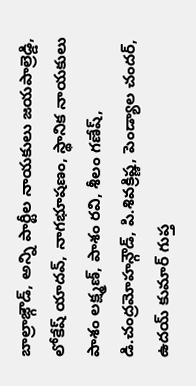బాల్రాజ్గౌడ్, అన్ని పార్టీల నాయకులు జయపాల్రెడ్డి, లోకేష్ యాదవ్, నాగభూషణం, స్థానిక నాయకులు పాశం లక్ష్మణ్, పాశం రవి, శీలం గణేష్, డి.చంద్రమోహన్గౌడ్, పి.శివక్రిష్ణ, పెండ్యాల చందర్, ఉదయ్ కుమార్ గుప్త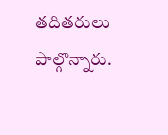తదితరులు పాల్గొన్నారు.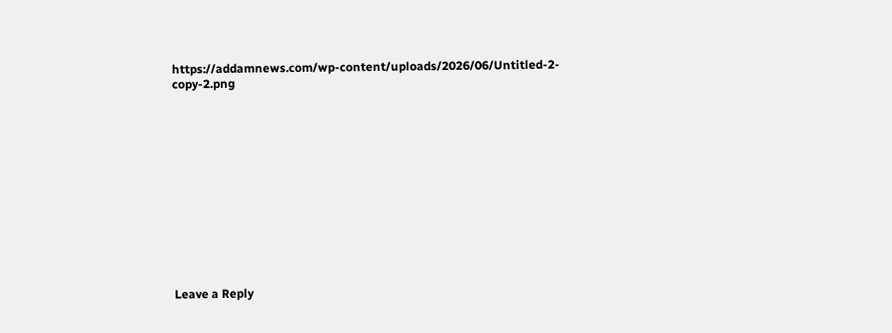https://addamnews.com/wp-content/uploads/2026/06/Untitled-2-copy-2.png













Leave a Reply